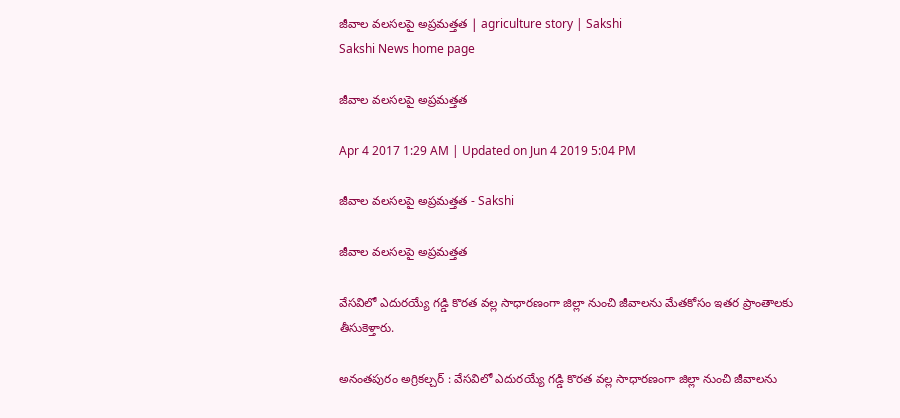జీవాల వలసలపై అప్రమత్తత | agriculture story | Sakshi
Sakshi News home page

జీవాల వలసలపై అప్రమత్తత

Apr 4 2017 1:29 AM | Updated on Jun 4 2019 5:04 PM

జీవాల వలసలపై అప్రమత్తత - Sakshi

జీవాల వలసలపై అప్రమత్తత

వేసవిలో ఎదురయ్యే గడ్డి కొరత వల్ల సాధారణంగా జిల్లా నుంచి జీవాలను మేతకోసం ఇతర ప్రాంతాలకు తీసుకెళ్తారు.

అనంతపురం అగ్రికల్చర్‌ : వేసవిలో ఎదురయ్యే గడ్డి కొరత వల్ల సాధారణంగా జిల్లా నుంచి జీవాలను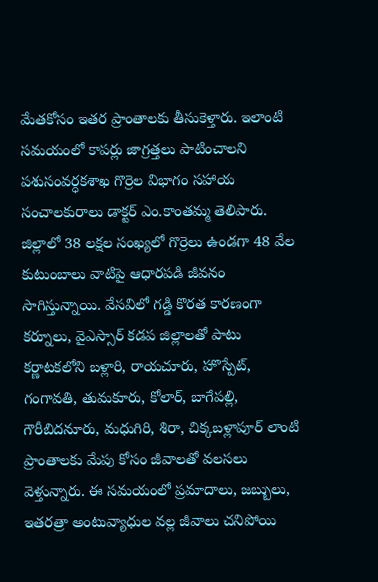మేతకోసం ఇతర ప్రాంతాలకు తీసుకెళ్తారు. ఇలాంటి సమయంలో కాపర్లు జాగ్రత్తలు పాటించాలని పశుసంవర్ధకశాఖ గొర్రెల విభాగం సహాయ సంచాలకురాలు డాక్టర్‌ ఎం.కాంతమ్మ తెలిపారు. జిల్లాలో 38 లక్షల సంఖ్యలో గొర్రెలు ఉండగా 48 వేల కుటుంబాలు వాటిపై ఆధారపడి జీవనం సాగిస్తున్నాయి. వేసవిలో గడ్డి కొరత కారణంగా కర్నూలు, వైఎస్సార్‌ కడప జిల్లాలతో పాటు కర్ణాటకలోని బళ్లారి, రాయచూరు, హొస్పేట్, గంగావతి, తుమకూరు, కోలార్, బాగేపల్లి, గౌరీబిదనూరు, మధుగిరి, శిరా, చిక్కబళ్లాపూర్‌ లాంటి ప్రాంతాలకు మేపు కోసం జీవాలతో వలసలు వెళ్తున్నారు. ఈ సమయంలో ప్రమాదాలు, జబ్బులు, ఇతరత్రా అంటువ్యాధుల వల్ల జీవాలు చనిపోయి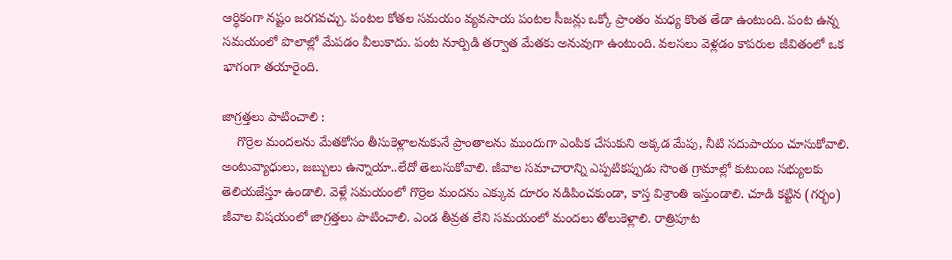ఆర్థికంగా నష్టం జరగవచ్చు. పంటల కోతల సమయం వ్యవసాయ పంటల సీజన్లు ఒక్కో ప్రాంతం మధ్య కొంత తేడా ఉంటుంది. పంట ఉన్న సమయంలో పొలాల్లో మేపడం వీలుకాదు. పంట నూర్పిడి తర్వాత మేతకు అనువుగా ఉంటుంది. వలసలు వెళ్లడం కాపరుల జీవితంలో ఒక భాగంగా తయారైంది.

జాగ్రత్తలు పాటించాలి :
    గొర్రెల మందలను మేతకోసం తీసుకెళ్లాలనుకునే ప్రాంతాలను ముందుగా ఎంపిక చేసుకుని అక్కడ మేపు, నీటి సదుపాయం చూసుకోవాలి. అంటువ్యాధులు, జబ్బులు ఉన్నాయా..లేదో తెలుసుకోవాలి. జీవాల సమాచారాన్ని ఎప్పటికప్పుడు సొంత గ్రామాల్లో కుటుంబ సభ్యులకు తెలియజేస్తూ ఉండాలి. వెళ్లే సమయంలో గొర్రెల మందను ఎక్కువ దూరం నడిపించకుండా, కాస్త విశ్రాంతి ఇస్తుండాలి. చూడి కట్టిన (గర్భం) జీవాల విషయంలో జాగ్రత్తలు పాటించాలి. ఎండ తీవ్రత లేని సమయంలో మందలు తోలుకెళ్లాలి. రాత్రిపూట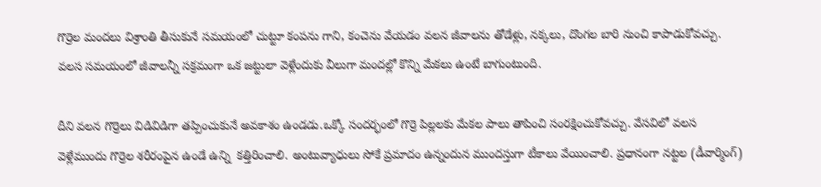గొర్రెల మందలు విశ్రాంతి తీసుకునే సమయంలో చుట్టూ కంపను గాని, కంచెను వేయడం వలన జీవాలను తోడేళ్లు, నక్కలు, దొంగల బారి నుంచి కాపాడుకోవచ్చు. వలస సమయంలో జీవాలన్నీ సక్రమంగా ఒక జట్టులా వెళ్లేందుకు వీలుగా మందల్లో కొన్ని మేకలు ఉంటే బాగుంటుంది.

దీని వలన గొర్రెలు విడివిడిగా తప్పించుకునే అవకాశం ఉండడు.ఒక్కో సందర్భంలో గొర్రె పిల్లలకు మేకల పాలు తాపించి సంరక్షించుకోవచ్చు. వేసవిలో వలస వెళ్లేముందు గొర్రెల శరీరంపైన ఉండే ఉన్ని  కత్తిరించాలి. అంటువ్యాధులు సోకే ప్రమాదం ఉన్నందున ముందస్తుగా టీకాలు వేయించాలి. ప్రధానంగా నట్టల (డీవార్మింగ్‌)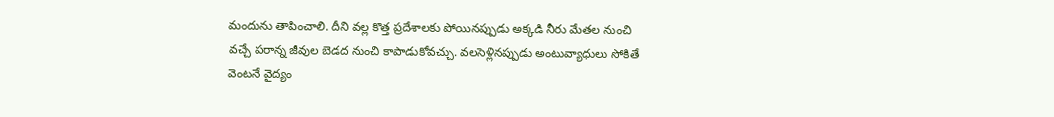మందును తాపించాలి. దీని వల్ల కొత్త ప్రదేశాలకు పోయినప్పుడు అక్కడి నీరు మేతల నుంచి వచ్చే పరాన్న జీవుల బెడద నుంచి కాపాడుకోవచ్చు. వలసెళ్లినప్పుడు అంటువ్యాధులు సోకితే వెంటనే వైద్యం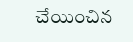చేయించిన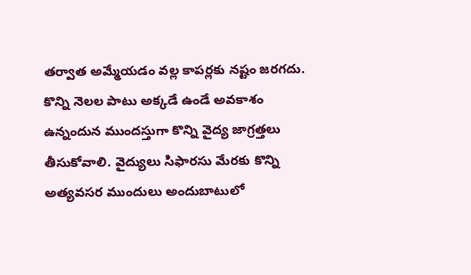తర్వాత అమ్మేయడం వల్ల కాపర్లకు నష్టం జరగదు. కొన్ని నెలల పాటు అక్కడే ఉండే అవకాశం ఉన్నందున ముందస్తుగా కొన్ని వైద్య జాగ్రత్తలు తీసుకోవాలి. వైద్యులు సిఫారసు మేరకు కొన్ని అత్యవసర ముందులు అందుబాటులో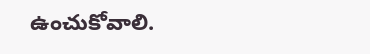ఉంచుకోవాలి.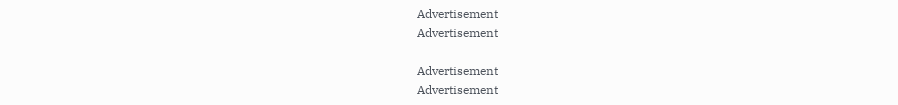Advertisement
Advertisement

Advertisement
Advertisement